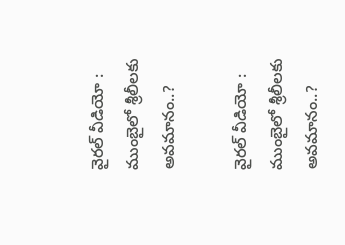వైరల్ వీడియో : ముంబైలో శ్రీలీలకు అవమానం..?

వైరల్ వీడియో : ముంబైలో శ్రీలీలకు అవమానం..?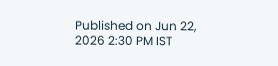Published on Jun 22, 2026 2:30 PM IST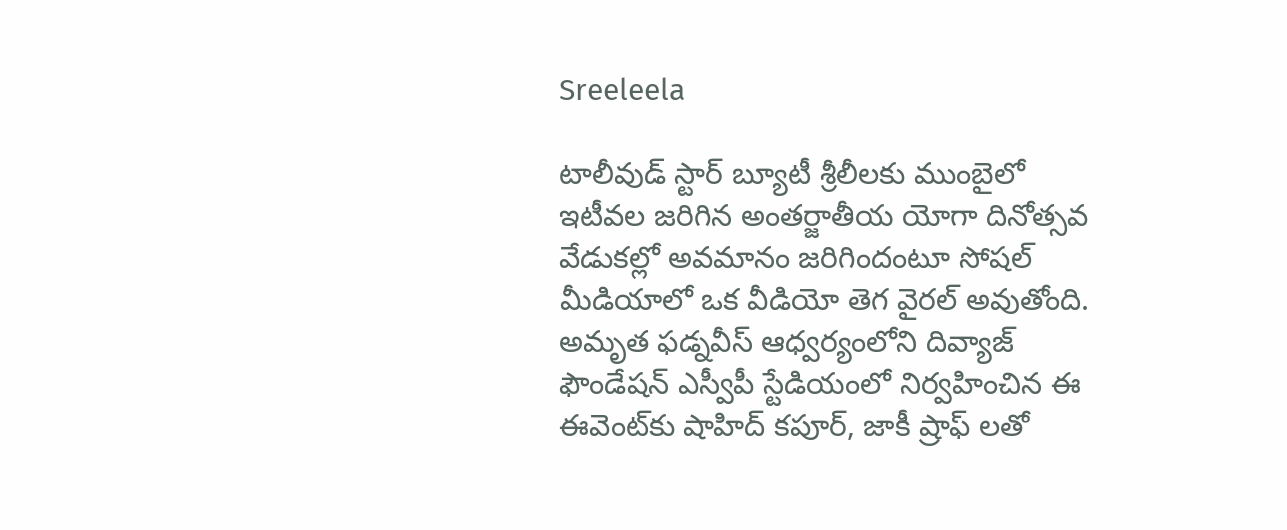Sreeleela

టాలీవుడ్ స్టార్ బ్యూటీ శ్రీలీలకు ముంబైలో ఇటీవల జరిగిన అంతర్జాతీయ యోగా దినోత్సవ వేడుకల్లో అవమానం జరిగిందంటూ సోషల్ మీడియాలో ఒక వీడియో తెగ వైరల్ అవుతోంది. అమృత ఫడ్నవీస్ ఆధ్వర్యంలోని దివ్యాజ్ ఫౌండేషన్ ఎస్వీపీ స్టేడియంలో నిర్వహించిన ఈ ఈవెంట్‌కు షాహిద్ కపూర్, జాకీ ష్రాఫ్ లతో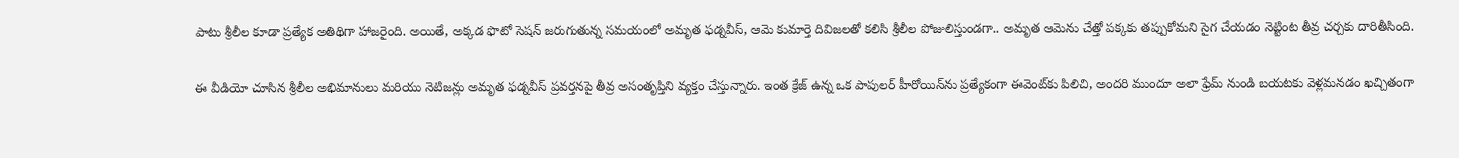పాటు శ్రీలీల కూడా ప్రత్యేక అతిథిగా హాజరైంది. అయితే, అక్కడ ఫొటో సెషన్ జరుగుతున్న సమయంలో అమృత ఫడ్నవీస్, ఆమె కుమార్తె దివిజలతో కలిసి శ్రీలీల పోజులిస్తుండగా.. అమృత ఆమెను చేత్తో పక్కకు తప్పుకోమని సైగ చేయడం నెట్టింట తీవ్ర చర్చకు దారితీసింది.

ఈ వీడియో చూసిన శ్రీలీల అభిమానులు మరియు నెటిజన్లు అమృత ఫడ్నవీస్ ప్రవర్తనపై తీవ్ర అసంతృప్తిని వ్యక్తం చేస్తున్నారు. ఇంత క్రేజ్ ఉన్న ఒక పాపులర్ హీరోయిన్‌ను ప్రత్యేకంగా ఈవెంట్‌కు పిలిచి, అందరి ముందూ అలా ఫ్రేమ్ నుండి బయటకు వెళ్లమనడం ఖచ్చితంగా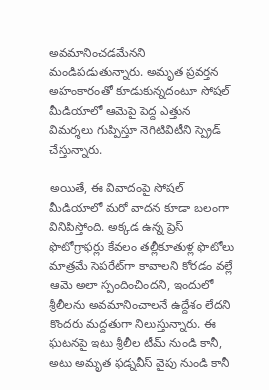అవమానించడమేనని మండిపడుతున్నారు. అమృత ప్రవర్తన అహంకారంతో కూడుకున్నదంటూ సోషల్ మీడియాలో ఆమెపై పెద్ద ఎత్తున విమర్శలు గుప్పిస్తూ నెగిటివిటీని స్ప్రెడ్ చేస్తున్నారు.

అయితే, ఈ వివాదంపై సోషల్ మీడియాలో మరో వాదన కూడా బలంగా వినిపిస్తోంది. అక్కడ ఉన్న ప్రెస్ ఫొటోగ్రాఫర్లు కేవలం తల్లీకూతుళ్ల ఫొటోలు మాత్రమే సెపరేట్‌గా కావాలని కోరడం వల్లే ఆమె అలా స్పందించిందని, ఇందులో శ్రీలీలను అవమానించాలనే ఉద్దేశం లేదని కొందరు మద్దతుగా నిలుస్తున్నారు. ఈ ఘటనపై ఇటు శ్రీలీల టీమ్ నుండి కానీ, అటు అమృత ఫడ్నవీస్ వైపు నుండి కానీ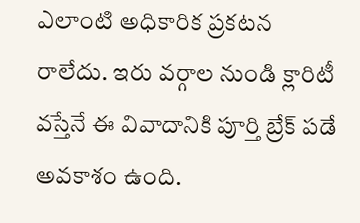ఎలాంటి అధికారిక ప్రకటన రాలేదు. ఇరు వర్గాల నుండి క్లారిటీ వస్తేనే ఈ వివాదానికి పూర్తి బ్రేక్ పడే అవకాశం ఉంది.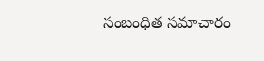సంబంధిత సమాచారం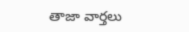తాజా వార్తలు